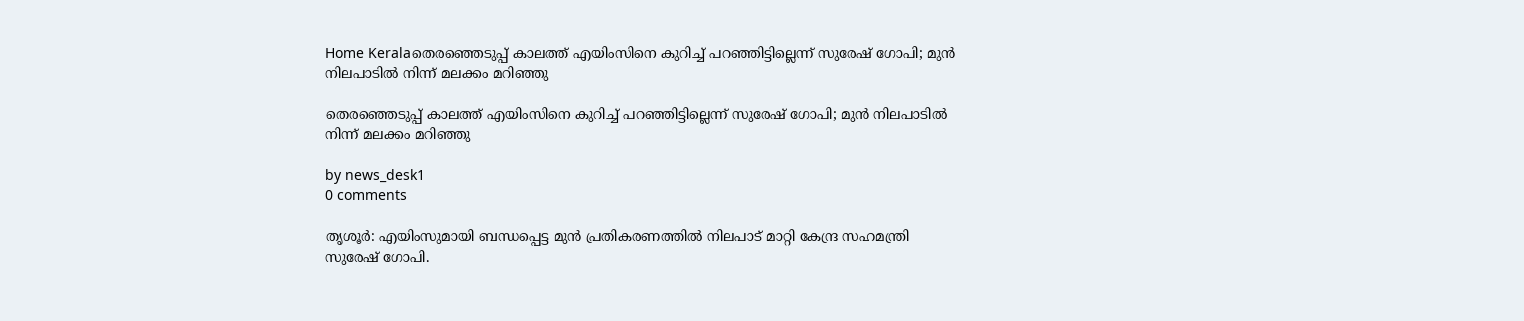Home Keralaതെരഞ്ഞെടുപ്പ് കാലത്ത് എയിംസിനെ കുറിച്ച് പറഞ്ഞിട്ടില്ലെന്ന് സുരേഷ് ഗോപി; മുൻ നിലപാടിൽ നിന്ന് മലക്കം മറിഞ്ഞു

തെരഞ്ഞെടുപ്പ് കാലത്ത് എയിംസിനെ കുറിച്ച് പറഞ്ഞിട്ടില്ലെന്ന് സുരേഷ് ഗോപി; മുൻ നിലപാടിൽ നിന്ന് മലക്കം മറിഞ്ഞു

by news_desk1
0 comments

തൃശൂർ: എയിംസുമായി ബന്ധപ്പെട്ട മുൻ പ്രതികരണത്തിൽ നിലപാട് മാറ്റി കേന്ദ്ര സഹമന്ത്രി സുരേഷ് ഗോപി.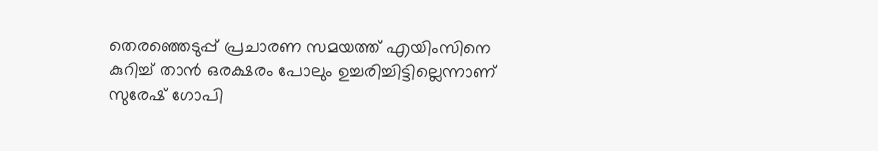തെരഞ്ഞെടുപ്പ് പ്രചാരണ സമയത്ത് എയിംസിനെ കുറിച്ച് താൻ ഒരക്ഷരം പോലും ഉച്ചരിച്ചിട്ടില്ലെന്നാണ് സുരേഷ് ഗോപി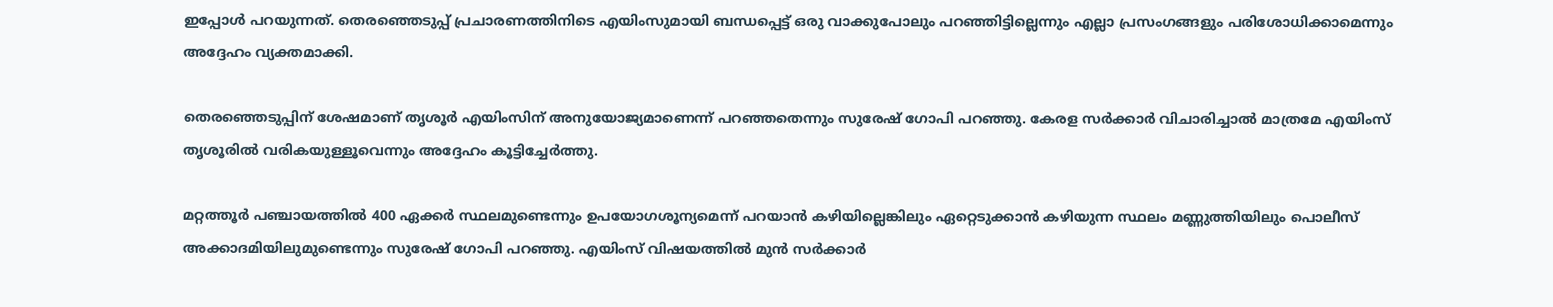ഇപ്പോൾ പറയുന്നത്. തെരഞ്ഞെടുപ്പ് പ്രചാരണത്തിനിടെ എയിംസുമായി ബന്ധപ്പെട്ട് ഒരു വാക്കുപോലും പറഞ്ഞിട്ടില്ലെന്നും എല്ലാ പ്രസംഗങ്ങളും പരിശോധിക്കാമെന്നും അദ്ദേഹം വ്യക്തമാക്കി.

തെരഞ്ഞെടുപ്പിന് ശേഷമാണ് തൃശൂർ എയിംസിന് അനുയോജ്യമാണെന്ന് പറഞ്ഞതെന്നും സുരേഷ് ഗോപി പറഞ്ഞു. കേരള സർക്കാർ വിചാരിച്ചാൽ മാത്രമേ എയിംസ് തൃശൂരിൽ വരികയുള്ളൂവെന്നും അദ്ദേഹം കൂട്ടിച്ചേർത്തു.

മറ്റത്തൂർ പഞ്ചായത്തിൽ 400 ഏക്കർ സ്ഥലമുണ്ടെന്നും ഉപയോഗശൂന്യമെന്ന് പറയാൻ കഴിയില്ലെങ്കിലും ഏറ്റെടുക്കാൻ കഴിയുന്ന സ്ഥലം മണ്ണുത്തിയിലും പൊലീസ് അക്കാദമിയിലുമുണ്ടെന്നും സുരേഷ് ഗോപി പറഞ്ഞു. എയിംസ് വിഷയത്തിൽ മുൻ സർക്കാർ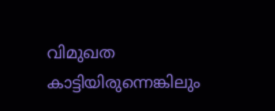വിമുഖത കാട്ടിയിരുന്നെങ്കിലും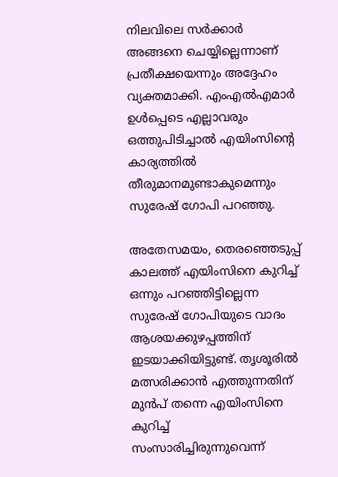നിലവിലെ സർക്കാർ അങ്ങനെ ചെയ്യില്ലെന്നാണ് പ്രതീക്ഷയെന്നും അദ്ദേഹം വ്യക്തമാക്കി. എംഎൽഎമാർ ഉൾപ്പെടെ എല്ലാവരും ഒത്തുപിടിച്ചാൽ എയിംസിന്റെ കാര്യത്തിൽ തീരുമാനമുണ്ടാകുമെന്നും സുരേഷ് ഗോപി പറഞ്ഞു.

അതേസമയം, തെരഞ്ഞെടുപ്പ് കാലത്ത് എയിംസിനെ കുറിച്ച് ഒന്നും പറഞ്ഞിട്ടില്ലെന്ന സുരേഷ് ഗോപിയുടെ വാദം ആശയക്കുഴപ്പത്തിന് ഇടയാക്കിയിട്ടുണ്ട്. തൃശൂരിൽ മത്സരിക്കാൻ എത്തുന്നതിന് മുൻപ് തന്നെ എയിംസിനെ കുറിച്ച് സംസാരിച്ചിരുന്നുവെന്ന്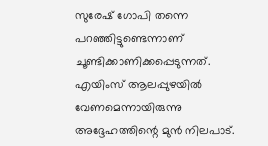സുരേഷ് ഗോപി തന്നെ പറഞ്ഞിട്ടുണ്ടെന്നാണ് ചൂണ്ടിക്കാണിക്കപ്പെടുന്നത്. എയിംസ് ആലപ്പുഴയിൽ വേണമെന്നായിരുന്നു അദ്ദേഹത്തിന്റെ മുൻ നിലപാട്.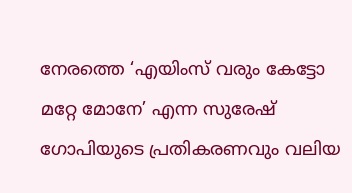നേരത്തെ ‘എയിംസ് വരും കേട്ടോ മറ്റേ മോനേ’ എന്ന സുരേഷ് ഗോപിയുടെ പ്രതികരണവും വലിയ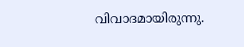വിവാദമായിരുന്നു.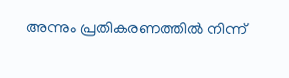അന്നും പ്രതികരണത്തിൽ നിന്ന്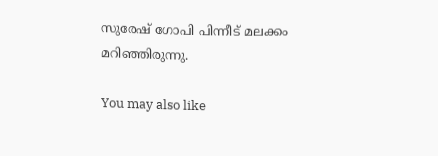സുരേഷ് ഗോപി പിന്നീട് മലക്കം മറിഞ്ഞിരുന്നു.

You may also like